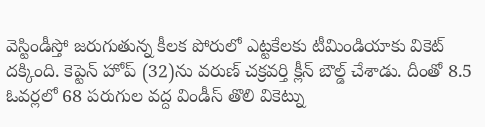వెస్టిండీస్తో జరుగుతున్న కీలక పోరులో ఎట్టకేలకు టీమిండియాకు వికెట్ దక్కింది. కెప్టెన్ హోప్ (32)ను వరుణ్ చక్రవర్తి క్లీన్ బౌల్డ్ చేశాడు. దీంతో 8.5 ఓవర్లలో 68 పరుగుల వద్ద విండీస్ తొలి వికెట్ను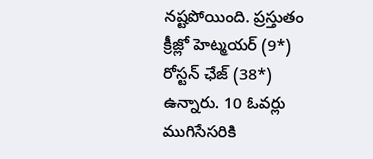నష్టపోయింది. ప్రస్తుతం క్రీజ్లో హెట్మయర్ (9*) రోస్టన్ ఛేజ్ (38*) ఉన్నారు. 10 ఓవర్లు ముగిసేసరికి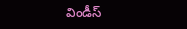విండీస్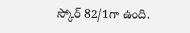స్కోర్ 82/1గా ఉంది.